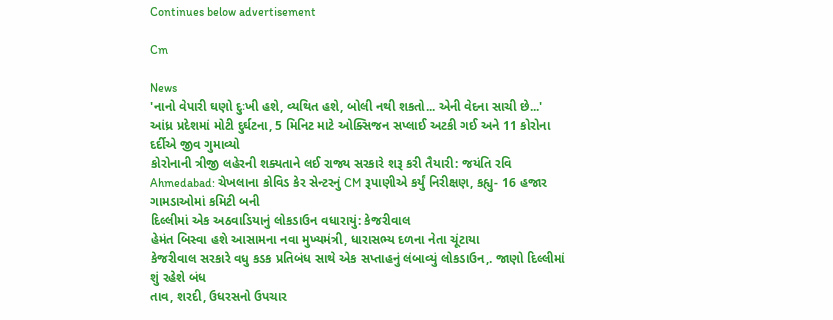Continues below advertisement

Cm

News
'નાનો વેપારી ઘણો દુઃખી હશે, વ્યથિત હશે, બોલી નથી શકતો... એની વેદના સાચી છે...'
આંધ્ર પ્રદેશમાં મોટી દુર્ઘટના, 5 મિનિટ માટે ઓક્સિજન સપ્લાઈ અટકી ગઈ અને 11 કોરોના દર્દીએ જીવ ગુમાવ્યો
કોરોનાની ત્રીજી લહેરની શક્યતાને લઈ રાજ્ય સરકારે શરૂ કરી તૈયારી: જયંતિ રવિ
Ahmedabad: ચેખલાના કોવિડ કેર સેન્ટરનું CM રૂપાણીએ કર્યું નિરીક્ષણ, કહ્યુ- 16 હજાર ગામડાઓમાં કમિટી બની
દિલ્લીમાં એક અઠવાડિયાનું લોકડાઉન વધારાયું: કેજરીવાલ
હેમંત બિસ્વા હશે આસામના નવા મુખ્યમંત્રી, ધારાસભ્ય દળના નેતા ચૂંટાયા
કેજરીવાલ સરકારે વધુ કડક પ્રતિબંધ સાથે એક સપ્તાહનું લંબાવ્યું લોકડાઉન,. જાણો દિલ્લીમાં શું રહેશે બંધ
તાવ, શરદી, ઉધરસનો ઉપચાર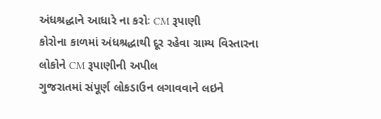અંધશ્રદ્ધાને આધારે ના કરોઃ CM રૂપાણી
કોરોના કાળમાં અંધશ્રદ્ધાથી દૂર રહેવા ગ્રામ્ય વિસ્તારના લોકોને CM રૂપાણીની અપીલ
ગુજરાતમાં સંપૂર્ણ લોકડાઉન લગાવવાને લઇને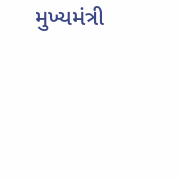મુખ્યમંત્રી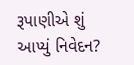રૂપાણીએ શું આપ્યું નિવેદન?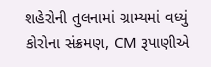શહેરોની તુલનામાં ગ્રામ્યમાં વધ્યું કોરોના સંક્રમણ, CM રૂપાણીએ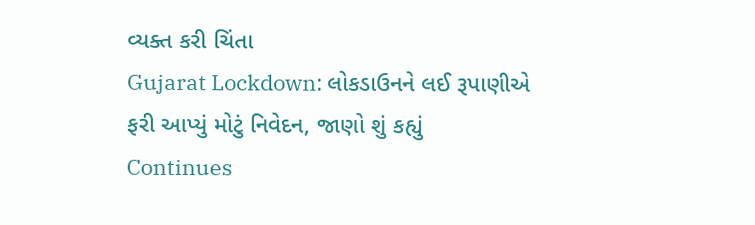વ્યક્ત કરી ચિંતા
Gujarat Lockdown: લોકડાઉનને લઈ રૂપાણીએ ફરી આપ્યું મોટું નિવેદન, જાણો શું કહ્યું
Continues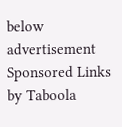below advertisement
Sponsored Links by Taboola